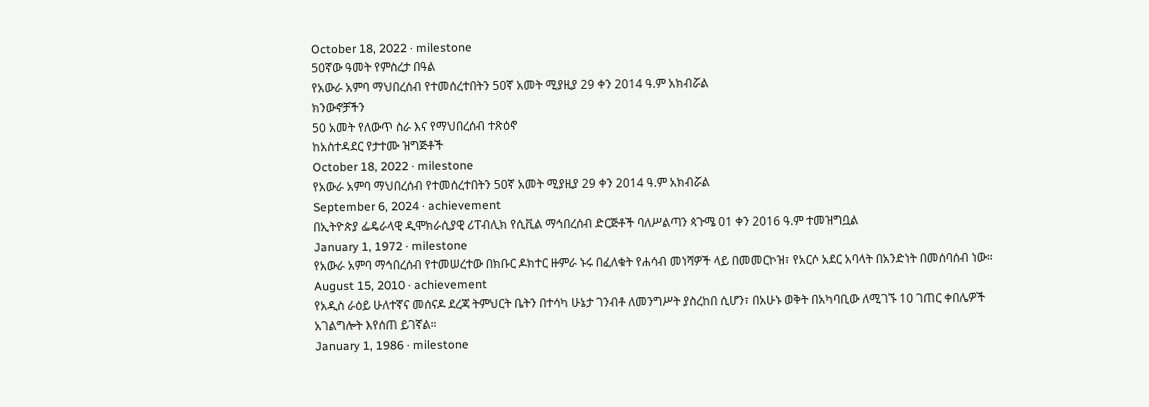October 18, 2022 · milestone
50ኛው ዓመት የምስረታ በዓል
የአውራ አምባ ማህበረሰብ የተመሰረተበትን 50ኛ አመት ሚያዚያ 29 ቀን 2014 ዓ.ም አክብሯል
ክንውኖቻችን
50 አመት የለውጥ ስራ እና የማህበረሰብ ተጽዕኖ
ከአስተዳደር የታተሙ ዝግጅቶች
October 18, 2022 · milestone
የአውራ አምባ ማህበረሰብ የተመሰረተበትን 50ኛ አመት ሚያዚያ 29 ቀን 2014 ዓ.ም አክብሯል
September 6, 2024 · achievement
በኢትዮጵያ ፌዴራላዊ ዲሞክራሲያዊ ሪፐብሊክ የሲቪል ማኅበረሰብ ድርጅቶች ባለሥልጣን ጳጉሜ 01 ቀን 2016 ዓ.ም ተመዝግቧል
January 1, 1972 · milestone
የአውራ አምባ ማኅበረሰብ የተመሠረተው በክቡር ዶክተር ዙምራ ኑሩ በፈለቁት የሐሳብ መነሻዎች ላይ በመመርኮዝ፣ የአርሶ አደር አባላት በአንድነት በመሰባሰብ ነው።
August 15, 2010 · achievement
የአዲስ ራዕይ ሁለተኛና መሰናዶ ደረጃ ትምህርት ቤትን በተሳካ ሁኔታ ገንብቶ ለመንግሥት ያስረከበ ሲሆን፣ በአሁኑ ወቅት በአካባቢው ለሚገኙ 10 ገጠር ቀበሌዎች አገልግሎት እየሰጠ ይገኛል።
January 1, 1986 · milestone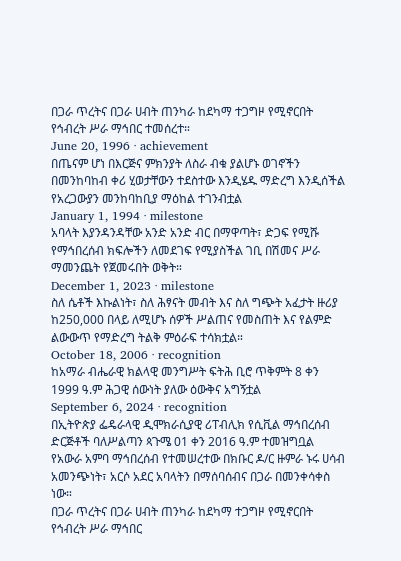በጋራ ጥረትና በጋራ ሀብት ጠንካራ ከደካማ ተጋግዞ የሚኖርበት የኅብረት ሥራ ማኅበር ተመሰረተ።
June 20, 1996 · achievement
በጤናም ሆነ በእርጅና ምክንያት ለስራ ብቁ ያልሆኑ ወገኖችን በመንከባከብ ቀሪ ሂወታቸውን ተደስተው እንዲሄዱ ማድረግ እንዲሰችል የአረጋውያን መንከባከቢያ ማዕከል ተገንብቷል
January 1, 1994 · milestone
አባላት እያንዳንዳቸው አንድ አንድ ብር በማዋጣት፣ ድጋፍ የሚሹ የማኅበረሰብ ክፍሎችን ለመደገፍ የሚያስችል ገቢ በሽመና ሥራ ማመንጨት የጀመሩበት ወቅት።
December 1, 2023 · milestone
ስለ ሴቶች እኩልነት፣ ስለ ሕፃናት መብት እና ስለ ግጭት አፈታት ዙሪያ ከ250,000 በላይ ለሚሆኑ ሰዎች ሥልጠና የመስጠት እና የልምድ ልውውጥ የማድረግ ትልቅ ምዕራፍ ተሳክቷል።
October 18, 2006 · recognition
ከአማራ ብሔራዊ ክልላዊ መንግሥት ፍትሕ ቢሮ ጥቅምት 8 ቀን 1999 ዓ.ም ሕጋዊ ሰውነት ያለው ዕውቅና አግኝቷል
September 6, 2024 · recognition
በኢትዮጵያ ፌዴራላዊ ዲሞክራሲያዊ ሪፐብሊክ የሲቪል ማኅበረሰብ ድርጅቶች ባለሥልጣን ጳጉሜ 01 ቀን 2016 ዓ.ም ተመዝግቧል
የአውራ አምባ ማኅበረሰብ የተመሠረተው በክቡር ዶ/ር ዙምራ ኑሩ ሀሳብ አመንጭነት፣ አርሶ አደር አባላትን በማሰባሰብና በጋራ በመንቀሳቀስ ነው።
በጋራ ጥረትና በጋራ ሀብት ጠንካራ ከደካማ ተጋግዞ የሚኖርበት የኅብረት ሥራ ማኅበር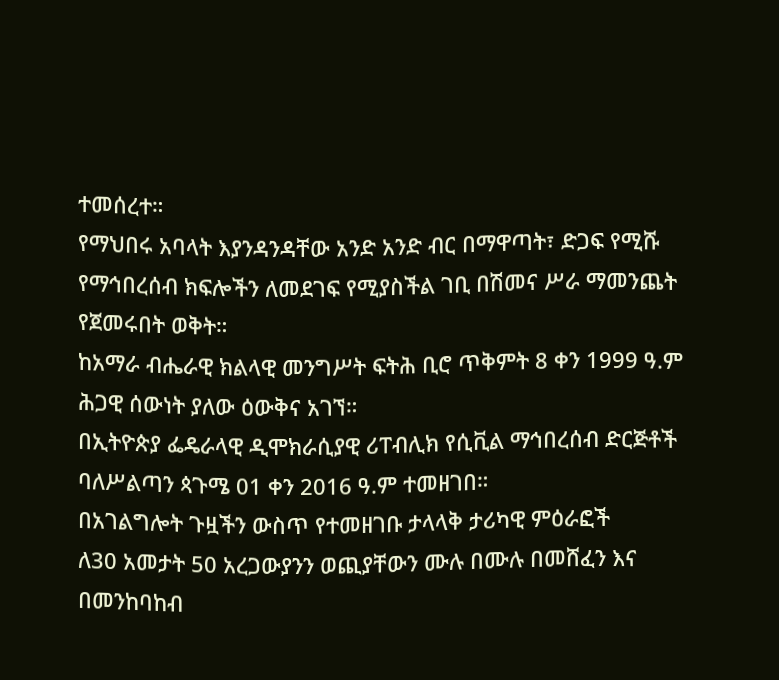ተመሰረተ።
የማህበሩ አባላት እያንዳንዳቸው አንድ አንድ ብር በማዋጣት፣ ድጋፍ የሚሹ የማኅበረሰብ ክፍሎችን ለመደገፍ የሚያስችል ገቢ በሽመና ሥራ ማመንጨት የጀመሩበት ወቅት።
ከአማራ ብሔራዊ ክልላዊ መንግሥት ፍትሕ ቢሮ ጥቅምት 8 ቀን 1999 ዓ.ም ሕጋዊ ሰውነት ያለው ዕውቅና አገኘ።
በኢትዮጵያ ፌዴራላዊ ዲሞክራሲያዊ ሪፐብሊክ የሲቪል ማኅበረሰብ ድርጅቶች ባለሥልጣን ጳጉሜ 01 ቀን 2016 ዓ.ም ተመዘገበ።
በአገልግሎት ጉዟችን ውስጥ የተመዘገቡ ታላላቅ ታሪካዊ ምዕራፎች
ለ30 አመታት 50 አረጋውያንን ወጪያቸውን ሙሉ በሙሉ በመሸፈን እና በመንከባከብ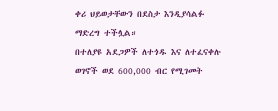ቀሪ ህይወታቸውን በደስታ እንዲያሳልፉ ማድረግ ተችሏል።
በተለያዩ አደጋዎች ለተጎዱ እና ለተፈናቀሉ ወገኖች ወደ 600,000 ብር የሚገመት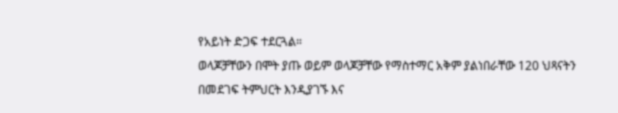የአይነት ድጋፍ ተደርጓል።
ወላጆቻቸውን በሞት ያጡ ወይም ወላጆቻቸው የማስተማር አቅም ያልነበራቸው 120 ህጻናትን በመደገፍ ትምህርት እንዲያገኙ እና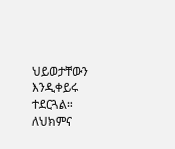ህይወታቸውን እንዲቀይሩ ተደርጓል።
ለህክምና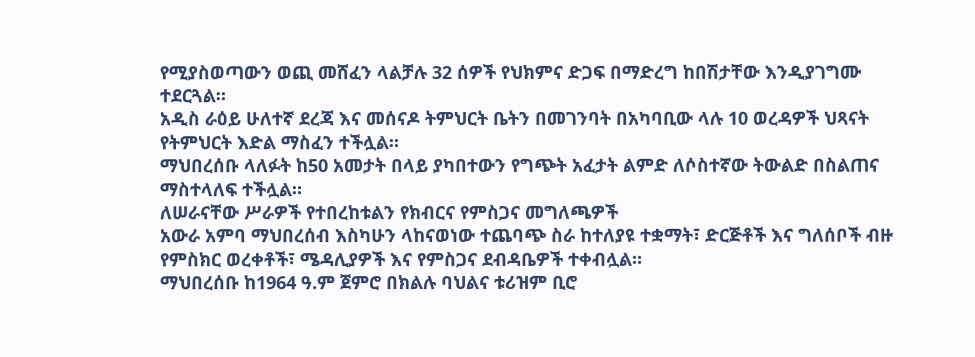የሚያስወጣውን ወጪ መሸፈን ላልቻሉ 32 ሰዎች የህክምና ድጋፍ በማድረግ ከበሽታቸው እንዲያገግሙ ተደርጓል።
አዲስ ራዕይ ሁለተኛ ደረጃ እና መሰናዶ ትምህርት ቤትን በመገንባት በአካባቢው ላሉ 10 ወረዳዎች ህጻናት የትምህርት እድል ማስፈን ተችሏል።
ማህበረሰቡ ላለፉት ከ50 አመታት በላይ ያካበተውን የግጭት አፈታት ልምድ ለሶስተኛው ትውልድ በስልጠና ማስተላለፍ ተችሏል።
ለሠራናቸው ሥራዎች የተበረከቱልን የክብርና የምስጋና መግለጫዎች
አውራ አምባ ማህበረሰብ እስካሁን ላከናወነው ተጨባጭ ስራ ከተለያዩ ተቋማት፣ ድርጅቶች እና ግለሰቦች ብዙ የምስክር ወረቀቶች፣ ሜዳሊያዎች እና የምስጋና ደብዳቤዎች ተቀብሏል።
ማህበረሰቡ ከ1964 ዓ.ም ጀምሮ በክልሉ ባህልና ቱሪዝም ቢሮ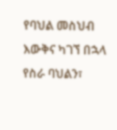የባህል መስህብ እውቅና ካገኘ በኋላ የስራ ባህልን፣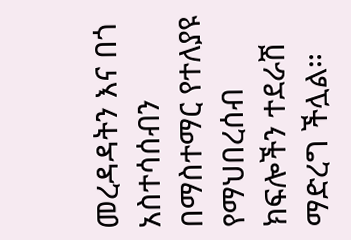መረዳዳትን እና በጎ አስተሳሰብን በማስተማር የተለያዩ የማህበረሰብ ክፍሎችን ተደራሽ ማድረግ ችሏል።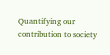Quantifying our contribution to society